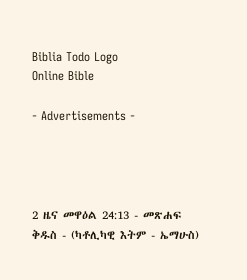Biblia Todo Logo
Online Bible

- Advertisements -




2 ዜና መዋዕል 24:13 - መጽሐፍ ቅዱስ - (ካቶሊካዊ እትም - ኤማሁስ)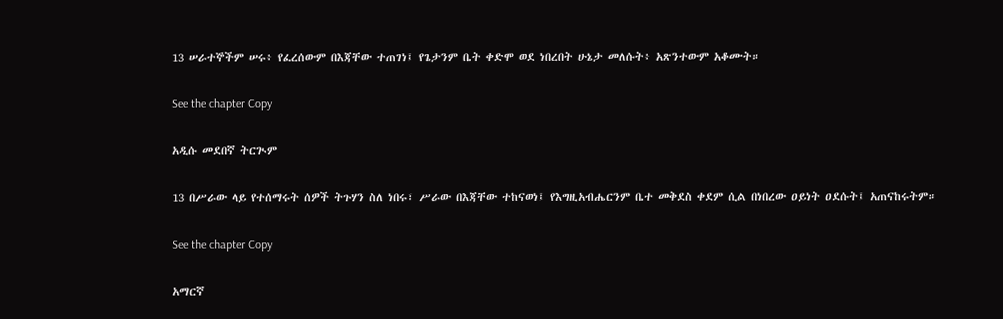13 ሠራተኞችም ሠሩ፥ የፈረሰውም በእጃቸው ተጠገነ፤ የጌታንም ቤት ቀድሞ ወደ ነበረበት ሁኔታ መለሱት፥ አጽንተውም አቆሙት።

See the chapter Copy

አዲሱ መደበኛ ትርጒም

13 በሥራው ላይ የተሰማሩት ሰዎች ትጉሃን ስለ ነበሩ፣ ሥራው በእጃቸው ተከናወነ፤ የእግዚአብሔርንም ቤተ መቅደስ ቀደም ሲል በነበረው ዐይነት ዐደሱት፤ አጠናከሩትም።

See the chapter Copy

አማርኛ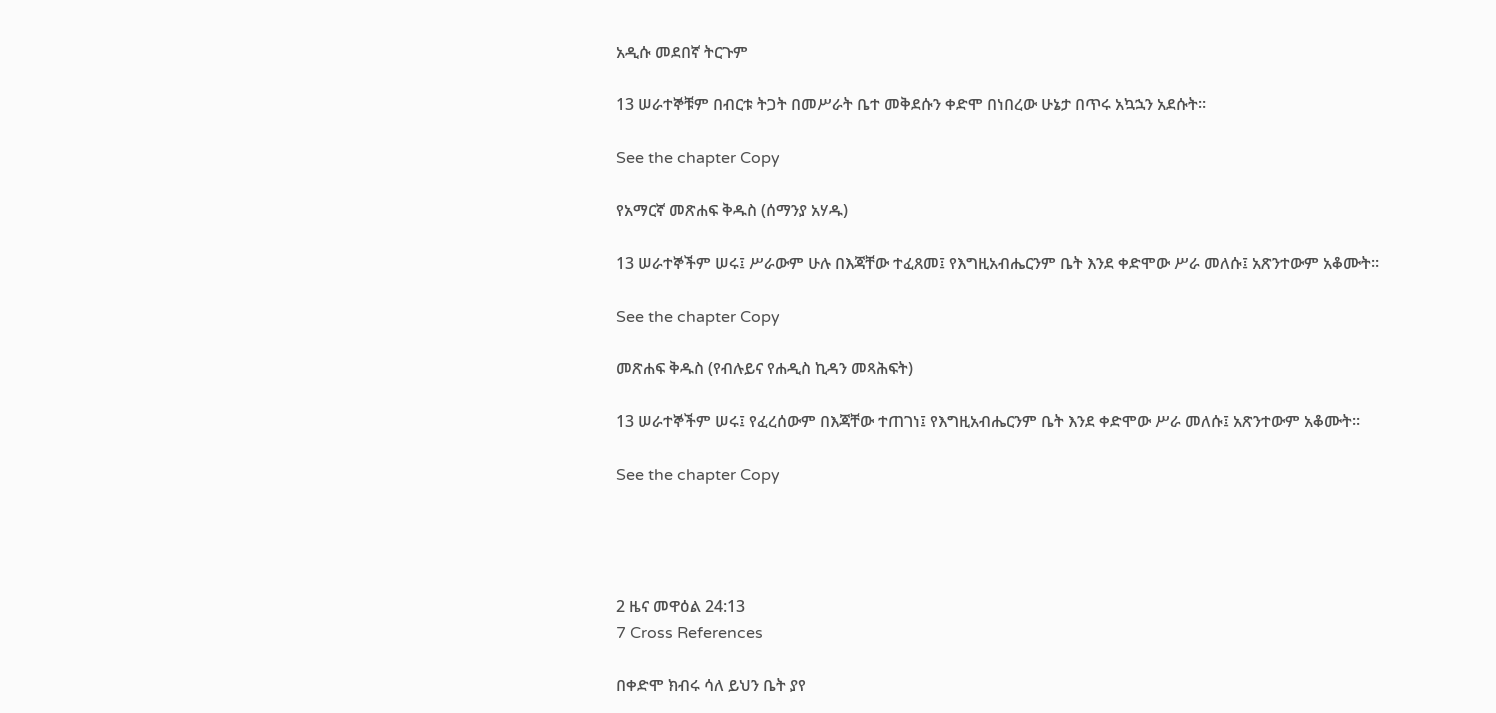አዲሱ መደበኛ ትርጉም

13 ሠራተኞቹም በብርቱ ትጋት በመሥራት ቤተ መቅደሱን ቀድሞ በነበረው ሁኔታ በጥሩ አኳኋን አደሱት።

See the chapter Copy

የአማርኛ መጽሐፍ ቅዱስ (ሰማንያ አሃዱ)

13 ሠራተኞችም ሠሩ፤ ሥራውም ሁሉ በእጃቸው ተፈጸመ፤ የእግዚአብሔርንም ቤት እንደ ቀድሞው ሥራ መለሱ፤ አጽንተውም አቆሙት።

See the chapter Copy

መጽሐፍ ቅዱስ (የብሉይና የሐዲስ ኪዳን መጻሕፍት)

13 ሠራተኞችም ሠሩ፤ የፈረሰውም በእጃቸው ተጠገነ፤ የእግዚአብሔርንም ቤት እንደ ቀድሞው ሥራ መለሱ፤ አጽንተውም አቆሙት።

See the chapter Copy




2 ዜና መዋዕል 24:13
7 Cross References

በቀድሞ ክብሩ ሳለ ይህን ቤት ያየ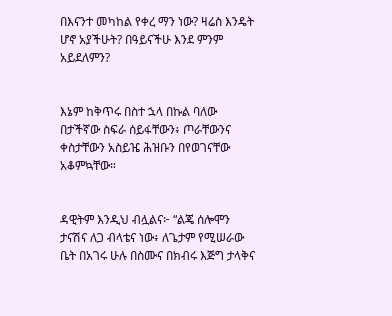በእናንተ መካከል የቀረ ማን ነው? ዛሬስ እንዴት ሆኖ አያችሁት? በዓይናችሁ እንደ ምንም አይደለምን?


እኔም ከቅጥሩ በስተ ኋላ በኩል ባለው በታችኛው ስፍራ ሰይፋቸውን፥ ጦራቸውንና ቀስታቸውን አስይዤ ሕዝቡን በየወገናቸው አቆምኳቸው።


ዳዊትም እንዲህ ብሏልና፦ “ልጄ ሰሎሞን ታናሽና ለጋ ብላቴና ነው፥ ለጌታም የሚሠራው ቤት በአገሩ ሁሉ በስሙና በክብሩ እጅግ ታላቅና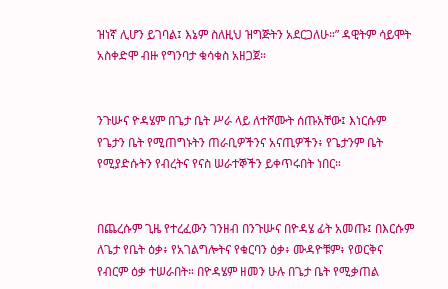ዝነኛ ሊሆን ይገባል፤ እኔም ስለዚህ ዝግጅትን አደርጋለሁ።” ዳዊትም ሳይሞት አስቀድሞ ብዙ የግንባታ ቁሳቁስ አዘጋጀ።


ንጉሡና ዮዳሄም በጌታ ቤት ሥራ ላይ ለተሾሙት ሰጡአቸው፤ እነርሱም የጌታን ቤት የሚጠግኑትን ጠራቢዎችንና አናጢዎችን፥ የጌታንም ቤት የሚያድሱትን የብረትና የናስ ሠራተኞችን ይቀጥሩበት ነበር።


በጨረሱም ጊዜ የተረፈውን ገንዘብ በንጉሡና በዮዳሄ ፊት አመጡ፤ በእርሱም ለጌታ የቤት ዕቃ፥ የአገልግሎትና የቁርባን ዕቃ፥ ሙዳዮቹም፥ የወርቅና የብርም ዕቃ ተሠራበት። በዮዳሄም ዘመን ሁሉ በጌታ ቤት የሚቃጠል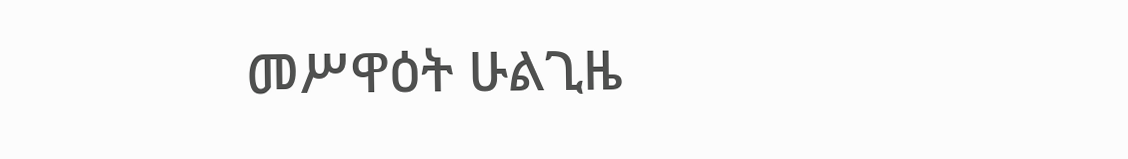መሥዋዕት ሁልጊዜ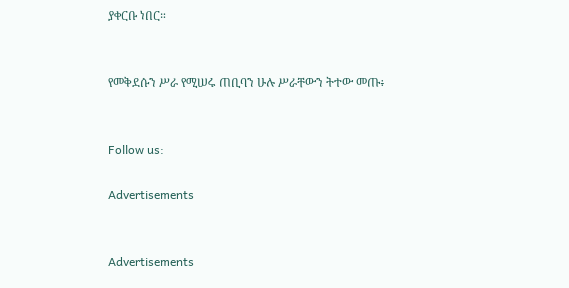ያቀርቡ ነበር።


የመቅደሱን ሥራ የሚሠሩ ጠቢባን ሁሉ ሥራቸውን ትተው መጡ፥


Follow us:

Advertisements


Advertisements